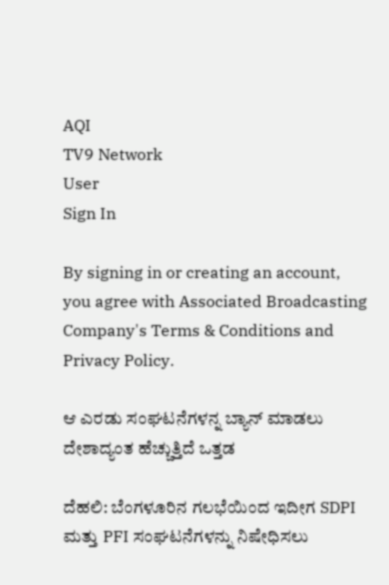AQI
TV9 Network
User
Sign In

By signing in or creating an account, you agree with Associated Broadcasting Company's Terms & Conditions and Privacy Policy.

ಆ ಎರಡು ಸಂಘಟನೆಗಳನ್ನ ಬ್ಯಾನ್ ಮಾಡಲು ದೇಶಾದ್ಯಂತ ಹೆಚ್ಚುತ್ತಿದೆ ಒತ್ತಡ

ದೆಹಲಿ: ಬೆಂಗಳೂರಿನ ಗಲಭೆಯಿಂದ ಇದೀಗ SDPI ಮತ್ತು PFI ಸಂಘಟನೆಗಳನ್ನು ನಿಷೇಧಿಸಲು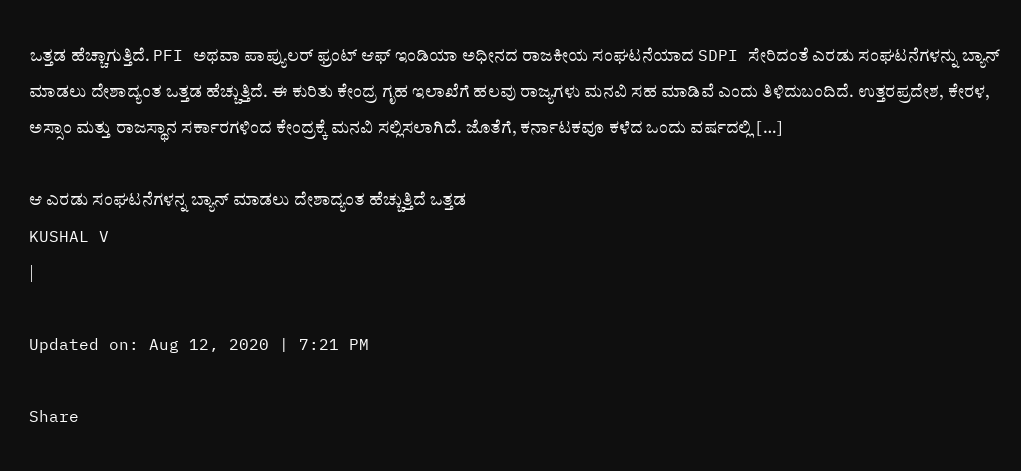ಒತ್ತಡ ಹೆಚ್ಚಾಗುತ್ತಿದೆ. PFI ಅಥವಾ ಪಾಪ್ಯುಲರ್ ಫ್ರಂಟ್ ಆಫ್ ಇಂಡಿಯಾ ಅಧೀನದ ರಾಜಕೀಯ ಸಂಘಟನೆಯಾದ SDPI ಸೇರಿದಂತೆ ಎರಡು ಸಂಘಟನೆಗಳನ್ನು ಬ್ಯಾನ್ ಮಾಡಲು ದೇಶಾದ್ಯಂತ ಒತ್ತಡ ಹೆಚ್ಚುತ್ತಿದೆ. ಈ ಕುರಿತು ಕೇಂದ್ರ ಗೃಹ ಇಲಾಖೆಗೆ ಹಲವು ರಾಜ್ಯಗಳು ಮನವಿ ಸಹ ಮಾಡಿವೆ ಎಂದು ತಿಳಿದುಬಂದಿದೆ. ಉತ್ತರಪ್ರದೇಶ, ಕೇರಳ, ಅಸ್ಸಾಂ ಮತ್ತು ರಾಜಸ್ಥಾನ ಸರ್ಕಾರಗಳಿಂದ ಕೇಂದ್ರಕ್ಕೆ ಮನವಿ ಸಲ್ಲಿಸಲಾಗಿದೆ. ಜೊತೆಗೆ, ಕರ್ನಾಟಕವೂ ಕಳೆದ ಒಂದು ವರ್ಷದಲ್ಲಿ […]

ಆ ಎರಡು ಸಂಘಟನೆಗಳನ್ನ ಬ್ಯಾನ್ ಮಾಡಲು ದೇಶಾದ್ಯಂತ ಹೆಚ್ಚುತ್ತಿದೆ ಒತ್ತಡ
KUSHAL V
|

Updated on: Aug 12, 2020 | 7:21 PM

Share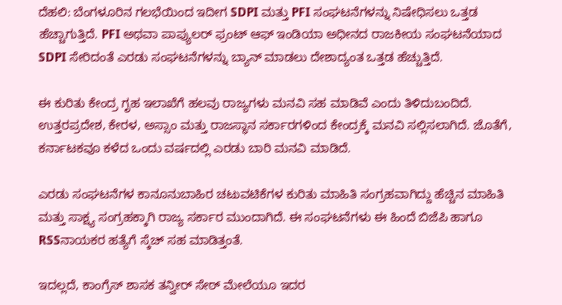ದೆಹಲಿ: ಬೆಂಗಳೂರಿನ ಗಲಭೆಯಿಂದ ಇದೀಗ SDPI ಮತ್ತು PFI ಸಂಘಟನೆಗಳನ್ನು ನಿಷೇಧಿಸಲು ಒತ್ತಡ ಹೆಚ್ಚಾಗುತ್ತಿದೆ. PFI ಅಥವಾ ಪಾಪ್ಯುಲರ್ ಫ್ರಂಟ್ ಆಫ್ ಇಂಡಿಯಾ ಅಧೀನದ ರಾಜಕೀಯ ಸಂಘಟನೆಯಾದ SDPI ಸೇರಿದಂತೆ ಎರಡು ಸಂಘಟನೆಗಳನ್ನು ಬ್ಯಾನ್ ಮಾಡಲು ದೇಶಾದ್ಯಂತ ಒತ್ತಡ ಹೆಚ್ಚುತ್ತಿದೆ.

ಈ ಕುರಿತು ಕೇಂದ್ರ ಗೃಹ ಇಲಾಖೆಗೆ ಹಲವು ರಾಜ್ಯಗಳು ಮನವಿ ಸಹ ಮಾಡಿವೆ ಎಂದು ತಿಳಿದುಬಂದಿದೆ. ಉತ್ತರಪ್ರದೇಶ, ಕೇರಳ, ಅಸ್ಸಾಂ ಮತ್ತು ರಾಜಸ್ಥಾನ ಸರ್ಕಾರಗಳಿಂದ ಕೇಂದ್ರಕ್ಕೆ ಮನವಿ ಸಲ್ಲಿಸಲಾಗಿದೆ. ಜೊತೆಗೆ, ಕರ್ನಾಟಕವೂ ಕಳೆದ ಒಂದು ವರ್ಷದಲ್ಲಿ ಎರಡು ಬಾರಿ ಮನವಿ ಮಾಡಿದೆ.

ಎರಡು ಸಂಘಟನೆಗಳ ಕಾನೂನುಬಾಹಿರ ಚಟುವಟಿಕೆಗಳ ಕುರಿತು ಮಾಹಿತಿ ಸಂಗ್ರಹವಾಗಿದ್ದು ಹೆಚ್ಚಿನ ಮಾಹಿತಿ ಮತ್ತು ಸಾಕ್ಷ್ಯ ಸಂಗ್ರಹಕ್ಕಾಗಿ ರಾಜ್ಯ ಸರ್ಕಾರ ಮುಂದಾಗಿದೆ. ಈ ಸಂಘಟನೆಗಳು ಈ ಹಿಂದೆ ಬಿಜೆಪಿ ಹಾಗೂ RSSನಾಯಕರ ಹತ್ಯೆಗೆ ಸ್ಕೆಚ್ ಸಹ ಮಾಡಿತ್ತಂತೆ.

ಇದಲ್ಲದೆ, ಕಾಂಗ್ರೆಸ್ ಶಾಸಕ ತನ್ವೀರ್ ಸೇಠ್ ಮೇಲೆ‌ಯೂ ಇದರ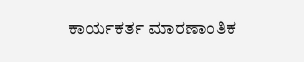ಕಾರ್ಯಕರ್ತ ಮಾರಣಾಂತಿಕ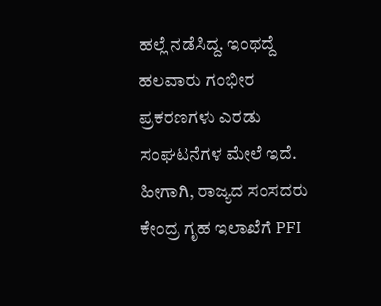ಹಲ್ಲೆ ನಡೆಸಿದ್ದ. ಇಂಥದ್ದೆ ಹಲವಾರು ಗಂಭೀರ ಪ್ರಕರಣಗಳು ಎರಡು ಸಂಘಟನೆಗಳ ಮೇಲೆ ಇದೆ. ಹೀಗಾಗಿ, ರಾಜ್ಯದ ಸಂಸದರು ಕೇಂದ್ರ ಗೃಹ ಇಲಾಖೆಗೆ PFI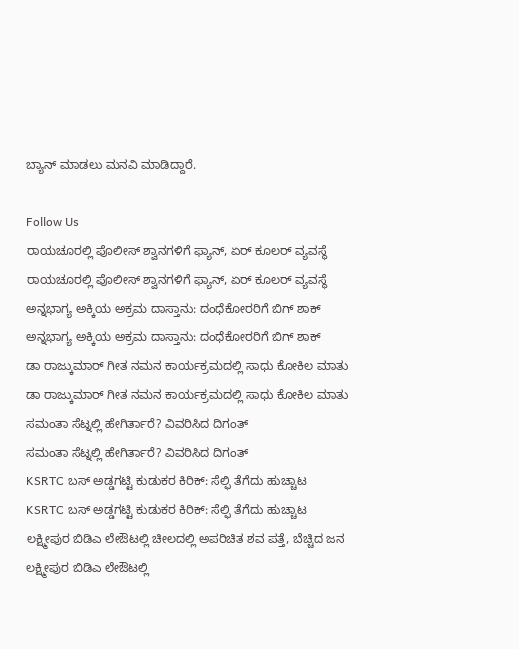ಬ್ಯಾನ್ ಮಾಡಲು ಮನವಿ ಮಾಡಿದ್ದಾರೆ.

Follow Us
ರಾಯಚೂರಲ್ಲಿ ಪೊಲೀಸ್ ಶ್ವಾನಗಳಿಗೆ ಫ್ಯಾನ್, ಏರ್ ಕೂಲರ್ ವ್ಯವಸ್ಥೆ
ರಾಯಚೂರಲ್ಲಿ ಪೊಲೀಸ್ ಶ್ವಾನಗಳಿಗೆ ಫ್ಯಾನ್, ಏರ್ ಕೂಲರ್ ವ್ಯವಸ್ಥೆ
ಅನ್ನಭಾಗ್ಯ ಅಕ್ಕಿಯ ಅಕ್ರಮ ದಾಸ್ತಾನು: ದಂಧೆಕೋರರಿಗೆ ಬಿಗ್ ಶಾಕ್
ಅನ್ನಭಾಗ್ಯ ಅಕ್ಕಿಯ ಅಕ್ರಮ ದಾಸ್ತಾನು: ದಂಧೆಕೋರರಿಗೆ ಬಿಗ್ ಶಾಕ್
ಡಾ ರಾಜ್ಕುಮಾರ್ ಗೀತ ನಮನ ಕಾರ್ಯಕ್ರಮದಲ್ಲಿ ಸಾಧು ಕೋಕಿಲ ಮಾತು
ಡಾ ರಾಜ್ಕುಮಾರ್ ಗೀತ ನಮನ ಕಾರ್ಯಕ್ರಮದಲ್ಲಿ ಸಾಧು ಕೋಕಿಲ ಮಾತು
ಸಮಂತಾ ಸೆಟ್ನಲ್ಲಿ ಹೇಗಿರ್ತಾರೆ? ವಿವರಿಸಿದ ದಿಗಂತ್
ಸಮಂತಾ ಸೆಟ್ನಲ್ಲಿ ಹೇಗಿರ್ತಾರೆ? ವಿವರಿಸಿದ ದಿಗಂತ್
KSRTC ಬಸ್ ಅಡ್ಡಗಟ್ಟಿ ಕುಡುಕರ ಕಿರಿಕ್: ಸೆಲ್ಫಿ ತೆಗೆದು ಹುಚ್ಚಾಟ
KSRTC ಬಸ್ ಅಡ್ಡಗಟ್ಟಿ ಕುಡುಕರ ಕಿರಿಕ್: ಸೆಲ್ಫಿ ತೆಗೆದು ಹುಚ್ಚಾಟ
ಲಕ್ಷ್ಮೀಪುರ ಬಿಡಿಎ ಲೇಔಟಲ್ಲಿ ಚೀಲದಲ್ಲಿ ಅಪರಿಚಿತ ಶವ ಪತ್ತೆ, ಬೆಚ್ಚಿದ ಜನ
ಲಕ್ಷ್ಮೀಪುರ ಬಿಡಿಎ ಲೇಔಟಲ್ಲಿ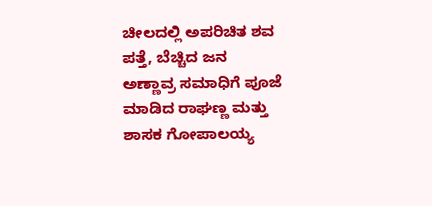ಚೀಲದಲ್ಲಿ ಅಪರಿಚಿತ ಶವ ಪತ್ತೆ, ಬೆಚ್ಚಿದ ಜನ
ಅಣ್ಣಾವ್ರ ಸಮಾಧಿಗೆ ಪೂಜೆ ಮಾಡಿದ ರಾಘಣ್ಣ ಮತ್ತು ಶಾಸಕ ಗೋಪಾಲಯ್ಯ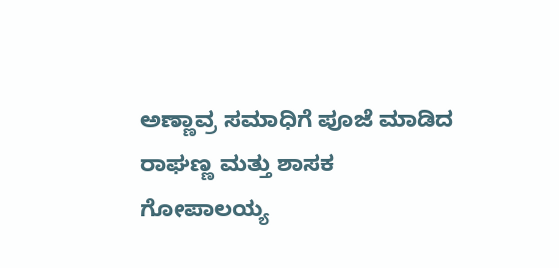ಅಣ್ಣಾವ್ರ ಸಮಾಧಿಗೆ ಪೂಜೆ ಮಾಡಿದ ರಾಘಣ್ಣ ಮತ್ತು ಶಾಸಕ ಗೋಪಾಲಯ್ಯ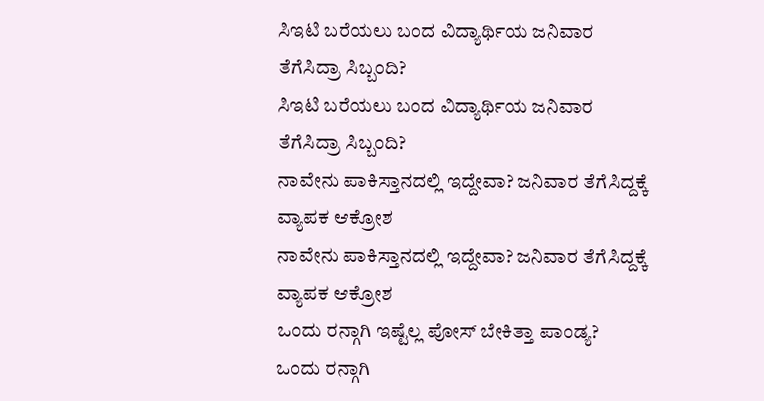ಸಿಇಟಿ ಬರೆಯಲು ಬಂದ ವಿದ್ಯಾರ್ಥಿಯ ಜನಿವಾರ ತೆಗೆಸಿದ್ರಾ ಸಿಬ್ಬಂದಿ?
ಸಿಇಟಿ ಬರೆಯಲು ಬಂದ ವಿದ್ಯಾರ್ಥಿಯ ಜನಿವಾರ ತೆಗೆಸಿದ್ರಾ ಸಿಬ್ಬಂದಿ?
ನಾವೇನು ಪಾಕಿಸ್ತಾನದಲ್ಲಿ ಇದ್ದೇವಾ? ಜನಿವಾರ ತೆಗೆಸಿದ್ದಕ್ಕೆ ವ್ಯಾಪಕ ಆಕ್ರೋಶ
ನಾವೇನು ಪಾಕಿಸ್ತಾನದಲ್ಲಿ ಇದ್ದೇವಾ? ಜನಿವಾರ ತೆಗೆಸಿದ್ದಕ್ಕೆ ವ್ಯಾಪಕ ಆಕ್ರೋಶ
ಒಂದು ರನ್ಗಾಗಿ ಇಷ್ಟೆಲ್ಲ ಪೋಸ್ ಬೇಕಿತ್ತಾ ಪಾಂಡ್ಯ?
ಒಂದು ರನ್ಗಾಗಿ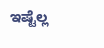ಇಷ್ಟೆಲ್ಲ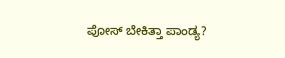ಪೋಸ್ ಬೇಕಿತ್ತಾ ಪಾಂಡ್ಯ?